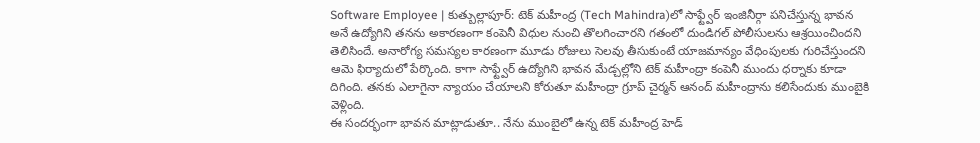Software Employee | కుత్బుల్లాపూర్: టెక్ మహీంద్ర (Tech Mahindra)లో సాఫ్ట్వేర్ ఇంజినీర్గా పనిచేస్తున్న భావన అనే ఉద్యోగిని తనను అకారణంగా కంపెనీ విధుల నుంచి తొలగించారని గతంలో దుండిగల్ పోలీసులను ఆశ్రయించిందని తెలిసిందే. అనారోగ్య సమస్యల కారణంగా మూడు రోజులు సెలవు తీసుకుంటే యాజమాన్యం వేధింపులకు గురిచేస్తుందని ఆమె ఫిర్యాదులో పేర్కొంది. కాగా సాఫ్ట్వేర్ ఉద్యోగిని భావన మేడ్చల్లోని టెక్ మహీంద్రా కంపెనీ ముందు ధర్నాకు కూడా దిగింది. తనకు ఎలాగైనా న్యాయం చేయాలని కోరుతూ మహీంద్రా గ్రూప్ చైర్మన్ ఆనంద్ మహీంద్రాను కలిసేందుకు ముంబైకి వెళ్లింది.
ఈ సందర్భంగా భావన మాట్లాడుతూ.. నేను ముంబైలో ఉన్న టెక్ మహీంద్ర హెడ్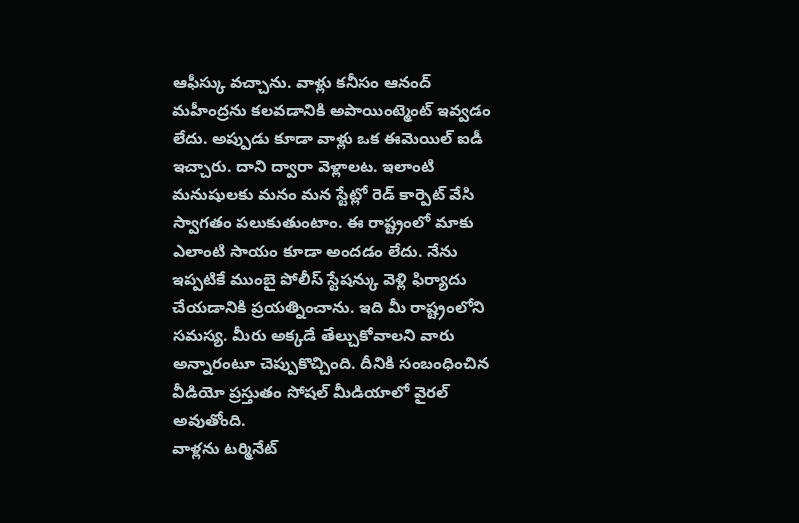ఆఫీస్కు వచ్చాను. వాళ్లు కనీసం ఆనంద్ మహీంద్రను కలవడానికి అపాయింట్మెంట్ ఇవ్వడం లేదు. అప్పుడు కూడా వాళ్లు ఒక ఈమెయిల్ ఐడీ ఇచ్చారు. దాని ద్వారా వెళ్లాలట. ఇలాంటి మనుషులకు మనం మన స్టేట్లో రెడ్ కార్పెట్ వేసి స్వాగతం పలుకుతుంటాం. ఈ రాష్ట్రంలో మాకు ఎలాంటి సాయం కూడా అందడం లేదు. నేను ఇప్పటికే ముంబై పోలీస్ స్టేషన్కు వెళ్లి ఫిర్యాదు చేయడానికి ప్రయత్నించాను. ఇది మీ రాష్ట్రంలోని సమస్య. మీరు అక్కడే తేల్చుకోవాలని వారు అన్నారంటూ చెప్పుకొచ్చింది. దీనికి సంబంధించిన వీడియో ప్రస్తుతం సోషల్ మీడియాలో వైరల్ అవుతోంది.
వాళ్లను టర్మినేట్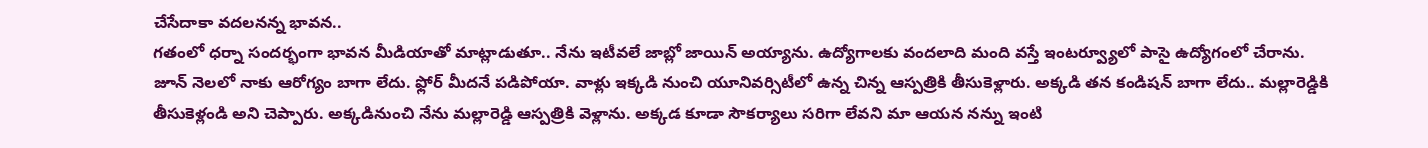చేసేదాకా వదలనన్న భావన..
గతంలో ధర్నా సందర్భంగా భావన మీడియాతో మాట్లాడుతూ.. నేను ఇటీవలే జాబ్లో జాయిన్ అయ్యాను. ఉద్యోగాలకు వందలాది మంది వస్తే ఇంటర్వ్యూలో పాసై ఉద్యోగంలో చేరాను. జూన్ నెలలో నాకు ఆరోగ్యం బాగా లేదు. ఫ్లోర్ మీదనే పడిపోయా. వాళ్లు ఇక్కడి నుంచి యూనివర్సిటీలో ఉన్న చిన్న ఆస్పత్రికి తీసుకెళ్లారు. అక్కడి తన కండిషన్ బాగా లేదు.. మల్లారెడ్డికి తీసుకెళ్లండి అని చెప్పారు. అక్కడినుంచి నేను మల్లారెడ్డి ఆస్పత్రికి వెళ్లాను. అక్కడ కూడా సౌకర్యాలు సరిగా లేవని మా ఆయన నన్ను ఇంటి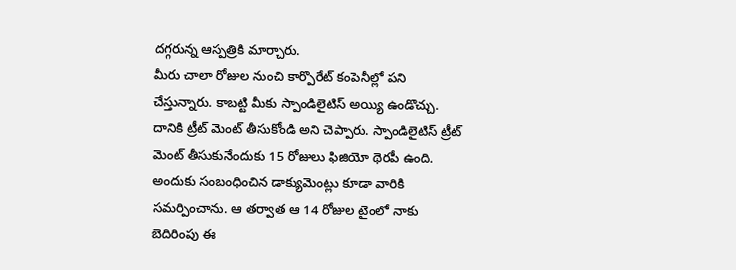దగ్గరున్న ఆస్పత్రికి మార్చారు.
మీరు చాలా రోజుల నుంచి కార్పొరేట్ కంపెనీల్లో పని చేస్తున్నారు. కాబట్టి మీకు స్పాండిలైటిస్ అయ్యి ఉండొచ్చు. దానికి ట్రీట్ మెంట్ తీసుకోండి అని చెప్పారు. స్పాండిలైటిస్ ట్రీట్ మెంట్ తీసుకునేందుకు 15 రోజులు ఫిజియో థెరపీ ఉంది. అందుకు సంబంధించిన డాక్యుమెంట్లు కూడా వారికి సమర్పించాను. ఆ తర్వాత ఆ 14 రోజుల టైంలో నాకు బెదిరింపు ఈ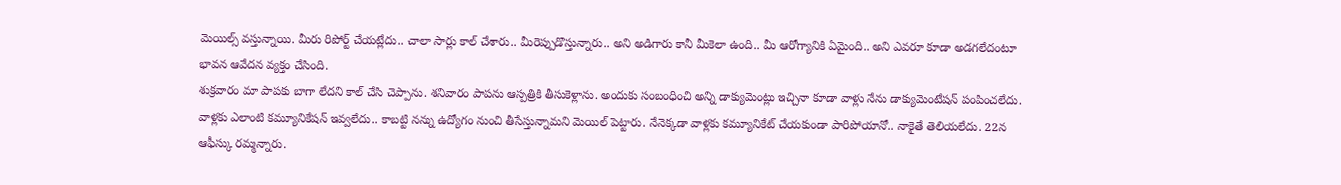మెయిల్స్ వస్తున్నాయి. మీరు రిపోర్ట్ చేయట్లేదు.. చాలా సార్లు కాల్ చేశారు.. మీరెప్పుడొస్తున్నారు.. అని అడిగారు కానీ మీకెలా ఉంది.. మీ ఆరోగ్యానికి ఏమైంది.. అని ఎవరూ కూడా అడగలేదంటూ భావన ఆవేదన వ్యక్తం చేసింది.
శుక్రవారం మా పాపకు బాగా లేదని కాల్ చేసి చెప్పాను. శనివారం పాపను ఆస్పత్రికి తీసుకెళ్లాను. అందుకు సంబంధించి అన్ని డాక్యుమెంట్లు ఇచ్చినా కూడా వాళ్లు నేను డాక్యుమెంటేషన్ పంపించలేదు. వాళ్లకు ఎలాంటి కమ్యూనికేషన్ ఇవ్వలేదు.. కాబట్టి నన్ను ఉద్యోగం నుంచి తీసేస్తున్నామని మెయిల్ పెట్టారు. నేనెక్కడా వాళ్లకు కమ్యూనికేట్ చేయకుండా పారిపోయానో.. నాకైతే తెలియలేదు. 22న ఆఫీస్కు రమ్మన్నారు.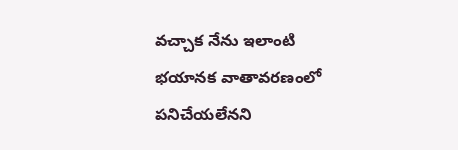వచ్చాక నేను ఇలాంటి భయానక వాతావరణంలో పనిచేయలేనని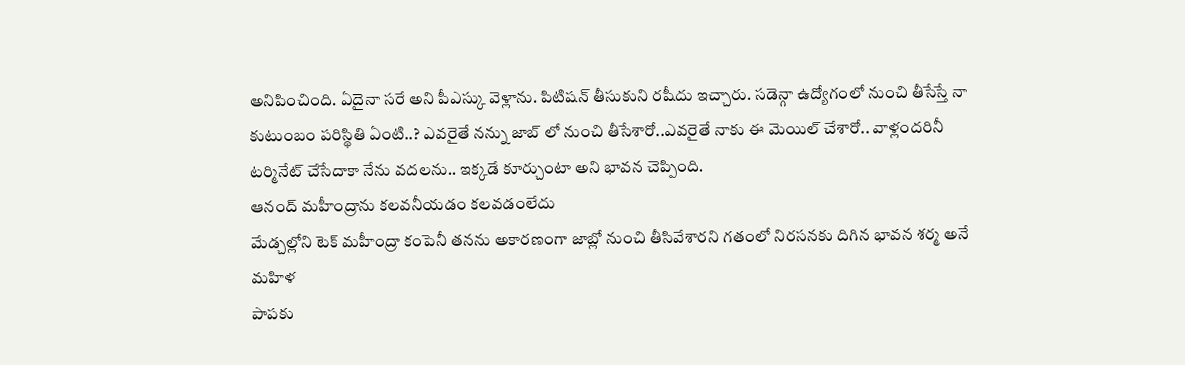అనిపించింది. ఏదైనా సరే అని పీఎస్కు వెళ్లాను. పిటిషన్ తీసుకుని రషీదు ఇచ్చారు. సడెన్గా ఉద్యోగంలో నుంచి తీసేస్తే నా కుటుంబం పరిస్థితి ఏంటి..? ఎవరైతే నన్ను జాబ్ లో నుంచి తీసేశారో..ఎవరైతే నాకు ఈ మెయిల్ చేశారో.. వాళ్లందరినీ టర్మినేట్ చేసేదాకా నేను వదలను.. ఇక్కడే కూర్చుంటా అని భావన చెప్పింది.
ఆనంద్ మహీంద్రాను కలవనీయడం కలవడంలేదు
మేడ్చల్లోని టెక్ మహీంద్రా కంపెనీ తనను అకారణంగా జాబ్లో నుంచి తీసివేశారని గతంలో నిరసనకు దిగిన భావన శర్మ అనే మహిళ
పాపకు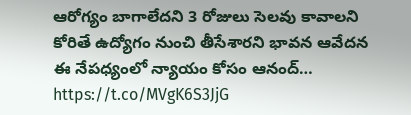ఆరోగ్యం బాగాలేదని 3 రోజులు సెలవు కావాలని కోరితే ఉద్యోగం నుంచి తీసేశారని భావన ఆవేదన
ఈ నేపధ్యంలో న్యాయం కోసం ఆనంద్… https://t.co/MVgK6S3JjG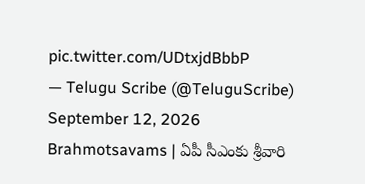pic.twitter.com/UDtxjdBbbP
— Telugu Scribe (@TeluguScribe) September 12, 2026
Brahmotsavams | ఏపీ సీఎంకు శ్రీవారి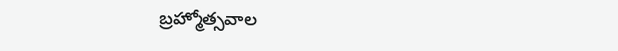బ్రహ్మోత్సవాల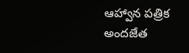ఆహ్వాన పత్రిక అందజేత